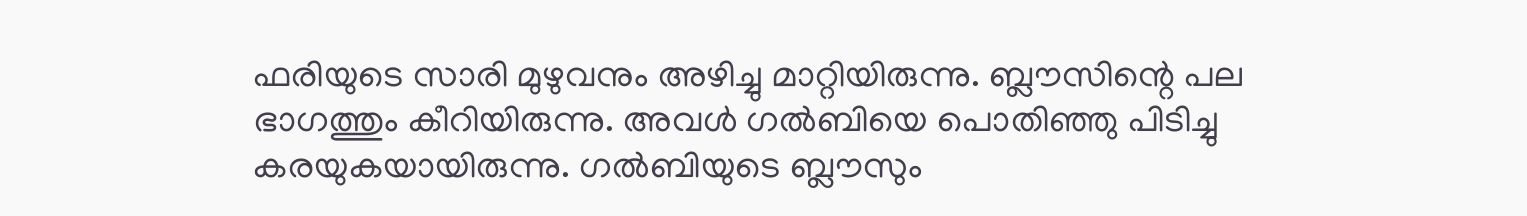ഫരിയുടെ സാരി മുഴുവനും അഴിച്ചു മാറ്റിയിരുന്നു. ബ്ലൗസിന്റെ പല ഭാഗത്തും കീറിയിരുന്നു. അവൾ ഗൽബിയെ പൊതിഞ്ഞു പിടിച്ചു കരയുകയായിരുന്നു. ഗൽബിയുടെ ബ്ലൗസും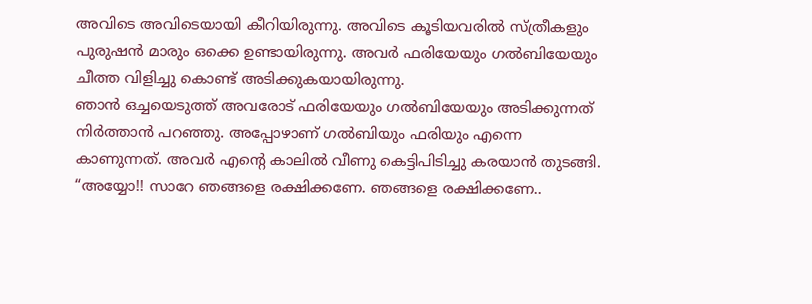അവിടെ അവിടെയായി കീറിയിരുന്നു. അവിടെ കൂടിയവരിൽ സ്ത്രീകളും പുരുഷൻ മാരും ഒക്കെ ഉണ്ടായിരുന്നു. അവർ ഫരിയേയും ഗൽബിയേയും ചീത്ത വിളിച്ചു കൊണ്ട് അടിക്കുകയായിരുന്നു.
ഞാൻ ഒച്ചയെടുത്ത് അവരോട് ഫരിയേയും ഗൽബിയേയും അടിക്കുന്നത് നിർത്താൻ പറഞ്ഞു. അപ്പോഴാണ് ഗൽബിയും ഫരിയും എന്നെ കാണുന്നത്. അവർ എന്റെ കാലിൽ വീണു കെട്ടിപിടിച്ചു കരയാൻ തുടങ്ങി.
“അയ്യോ!! സാറേ ഞങ്ങളെ രക്ഷിക്കണേ. ഞങ്ങളെ രക്ഷിക്കണേ..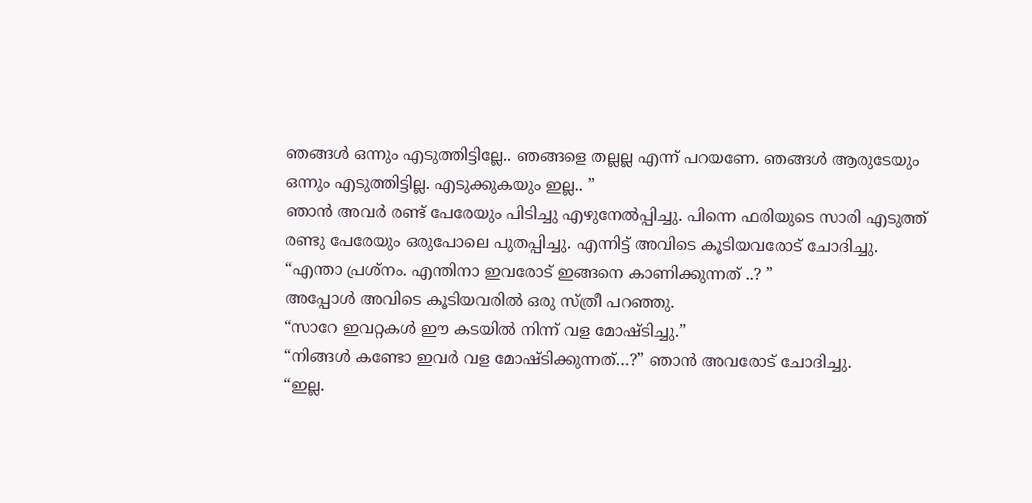ഞങ്ങൾ ഒന്നും എടുത്തിട്ടില്ലേ.. ഞങ്ങളെ തല്ലല്ല എന്ന് പറയണേ. ഞങ്ങൾ ആരുടേയും ഒന്നും എടുത്തിട്ടില്ല. എടുക്കുകയും ഇല്ല.. ”
ഞാൻ അവർ രണ്ട് പേരേയും പിടിച്ചു എഴുനേൽപ്പിച്ചു. പിന്നെ ഫരിയുടെ സാരി എടുത്ത് രണ്ടു പേരേയും ഒരുപോലെ പുതപ്പിച്ചു. എന്നിട്ട് അവിടെ കൂടിയവരോട് ചോദിച്ചു.
“എന്താ പ്രശ്നം. എന്തിനാ ഇവരോട് ഇങ്ങനെ കാണിക്കുന്നത് ..? ”
അപ്പോൾ അവിടെ കൂടിയവരിൽ ഒരു സ്ത്രീ പറഞ്ഞു.
“സാറേ ഇവറ്റകൾ ഈ കടയിൽ നിന്ന് വള മോഷ്ടിച്ചു.”
“നിങ്ങൾ കണ്ടോ ഇവർ വള മോഷ്ടിക്കുന്നത്…?” ഞാൻ അവരോട് ചോദിച്ചു.
“ഇല്ല.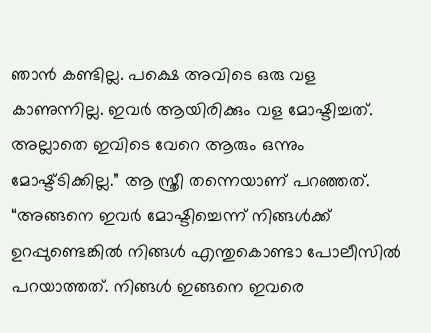ഞാൻ കണ്ടില്ല. പക്ഷെ അവിടെ ഒരു വള കാണുന്നില്ല. ഇവർ ആയിരിക്കും വള മോഷ്ടിച്ചത്. അല്ലാതെ ഇവിടെ വേറെ ആരും ഒന്നും മോഷ്ട്ടിക്കില്ല.” ആ സ്ത്രീ തന്നെയാണ് പറഞ്ഞത്.
“അങ്ങനെ ഇവർ മോഷ്ടിച്ചെന്ന് നിങ്ങൾക്ക് ഉറപ്പുണ്ടെങ്കിൽ നിങ്ങൾ എന്തുകൊണ്ടാ പോലീസിൽ പറയാത്തത്. നിങ്ങൾ ഇങ്ങനെ ഇവരെ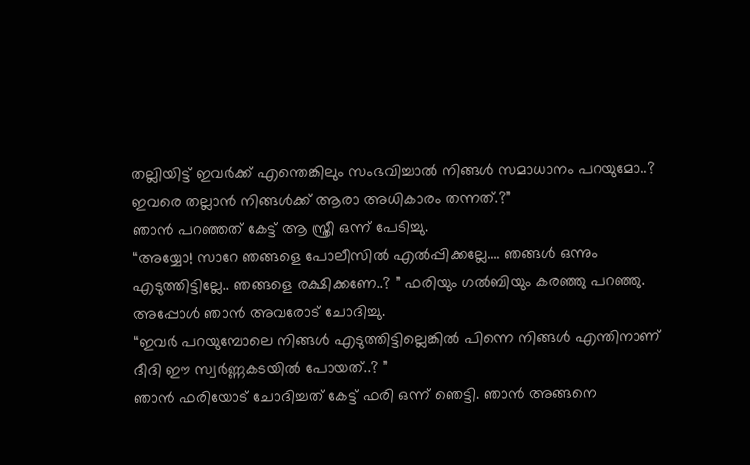തല്ലിയിട്ട് ഇവർക്ക് എന്തെങ്കിലും സംഭവിച്ചാൽ നിങ്ങൾ സമാധാനം പറയുമോ..? ഇവരെ തല്ലാൻ നിങ്ങൾക്ക് ആരാ അധികാരം തന്നത്.?”
ഞാൻ പറഞ്ഞത് കേട്ട് ആ സ്ത്രീ ഒന്ന് പേടിച്ചു.
“അയ്യോ! സാറേ ഞങ്ങളെ പോലീസിൽ എൽപ്പിക്കല്ലേ…. ഞങ്ങൾ ഒന്നും എടുത്തിട്ടില്ലേ.. ഞങ്ങളെ രക്ഷിക്കണേ..? ” ഫരിയും ഗൽബിയും കരഞ്ഞു പറഞ്ഞു.
അപ്പോൾ ഞാൻ അവരോട് ചോദിച്ചു.
“ഇവർ പറയുമ്പോലെ നിങ്ങൾ എടുത്തിട്ടില്ലെങ്കിൽ പിന്നെ നിങ്ങൾ എന്തിനാണ് ദീദി ഈ സ്വർണ്ണകടയിൽ പോയത്..? ”
ഞാൻ ഫരിയോട് ചോദിച്ചത് കേട്ട് ഫരി ഒന്ന് ഞെട്ടി. ഞാൻ അങ്ങനെ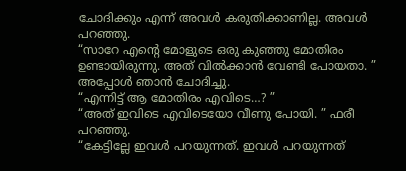ചോദിക്കും എന്ന് അവൾ കരുതിക്കാണില്ല. അവൾ പറഞ്ഞു.
“സാറേ എന്റെ മോളുടെ ഒരു കുഞ്ഞു മോതിരം ഉണ്ടായിരുന്നു. അത് വിൽക്കാൻ വേണ്ടി പോയതാ. ”
അപ്പോൾ ഞാൻ ചോദിച്ചു.
“എന്നിട്ട് ആ മോതിരം എവിടെ…? ”
“അത് ഇവിടെ എവിടെയോ വീണു പോയി. ” ഫരീ പറഞ്ഞു.
“കേട്ടില്ലേ ഇവൾ പറയുന്നത്. ഇവൾ പറയുന്നത്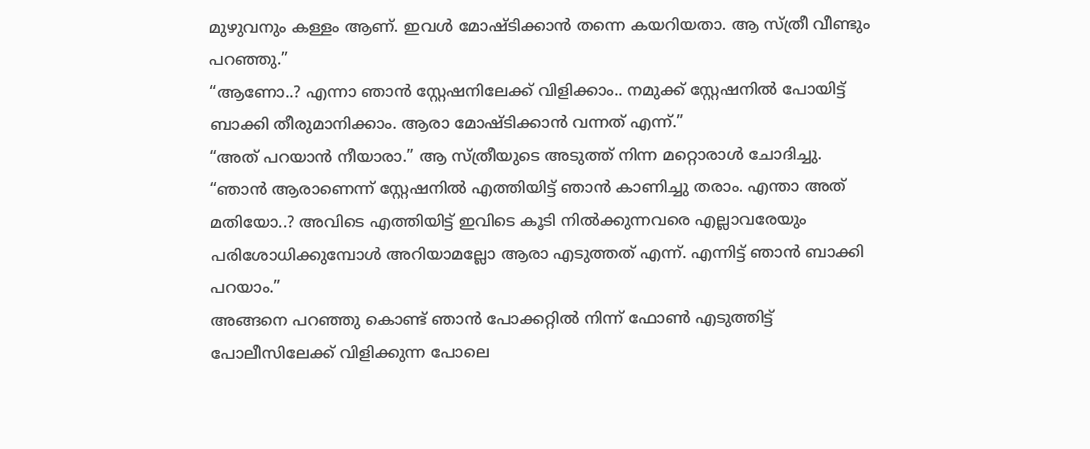മുഴുവനും കള്ളം ആണ്. ഇവൾ മോഷ്ടിക്കാൻ തന്നെ കയറിയതാ. ആ സ്ത്രീ വീണ്ടും പറഞ്ഞു.”
“ആണോ..? എന്നാ ഞാൻ സ്റ്റേഷനിലേക്ക് വിളിക്കാം.. നമുക്ക് സ്റ്റേഷനിൽ പോയിട്ട് ബാക്കി തീരുമാനിക്കാം. ആരാ മോഷ്ടിക്കാൻ വന്നത് എന്ന്.”
“അത് പറയാൻ നീയാരാ.” ആ സ്ത്രീയുടെ അടുത്ത് നിന്ന മറ്റൊരാൾ ചോദിച്ചു.
“ഞാൻ ആരാണെന്ന് സ്റ്റേഷനിൽ എത്തിയിട്ട് ഞാൻ കാണിച്ചു തരാം. എന്താ അത് മതിയോ..? അവിടെ എത്തിയിട്ട് ഇവിടെ കൂടി നിൽക്കുന്നവരെ എല്ലാവരേയും പരിശോധിക്കുമ്പോൾ അറിയാമല്ലോ ആരാ എടുത്തത് എന്ന്. എന്നിട്ട് ഞാൻ ബാക്കി പറയാം.”
അങ്ങനെ പറഞ്ഞു കൊണ്ട് ഞാൻ പോക്കറ്റിൽ നിന്ന് ഫോൺ എടുത്തിട്ട് പോലീസിലേക്ക് വിളിക്കുന്ന പോലെ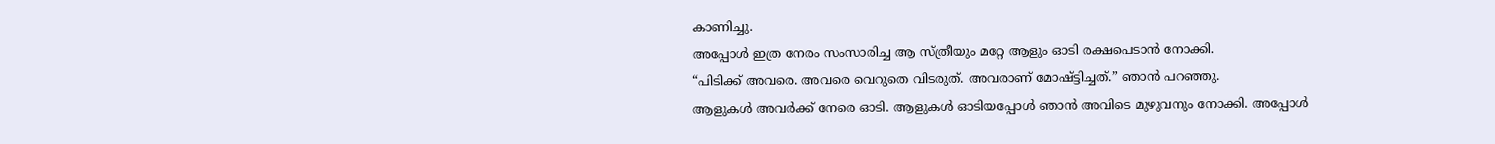കാണിച്ചു.
അപ്പോൾ ഇത്ര നേരം സംസാരിച്ച ആ സ്ത്രീയും മറ്റേ ആളും ഓടി രക്ഷപെടാൻ നോക്കി.
“പിടിക്ക് അവരെ. അവരെ വെറുതെ വിടരുത്. അവരാണ് മോഷ്ട്ടിച്ചത്.” ഞാൻ പറഞ്ഞു.
ആളുകൾ അവർക്ക് നേരെ ഓടി. ആളുകൾ ഓടിയപ്പോൾ ഞാൻ അവിടെ മുഴുവനും നോക്കി. അപ്പോൾ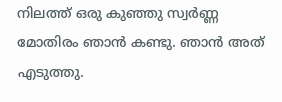നിലത്ത് ഒരു കുഞ്ഞു സ്വർണ്ണ മോതിരം ഞാൻ കണ്ടു. ഞാൻ അത് എടുത്തു.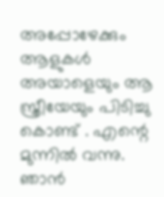അപ്പോഴേക്കും ആളുകൾ അയാളെയും ആ സ്ത്രീയേയും പിടിച്ചു കൊണ്ട് . എന്റെ മുന്നിൽ വന്നു. ഞാൻ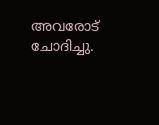അവരോട് ചോദിച്ചു.